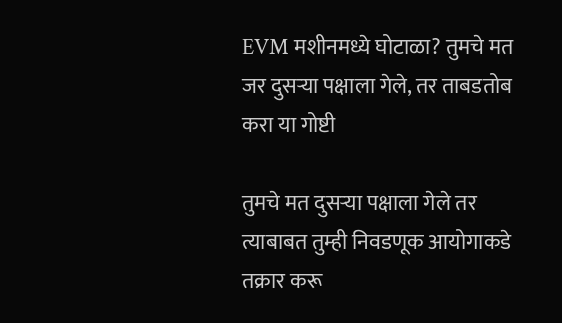EVM मशीनमध्ये घोटाळा? तुमचे मत जर दुसऱ्या पक्षाला गेले, तर ताबडतोब करा या गोष्टी

तुमचे मत दुसऱ्या पक्षाला गेले तर त्याबाबत तुम्ही निवडणूक आयोगाकडे तक्रार करू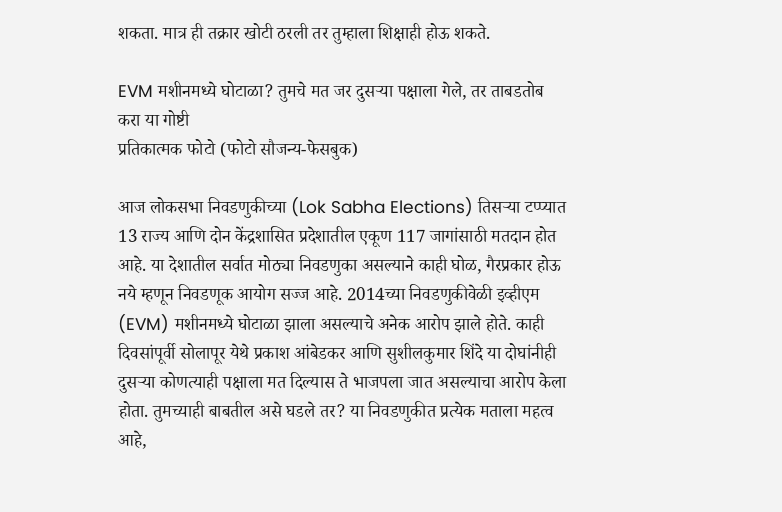शकता. मात्र ही तक्रार खोटी ठरली तर तुम्हाला शिक्षाही होऊ शकते.

EVM मशीनमध्ये घोटाळा? तुमचे मत जर दुसऱ्या पक्षाला गेले, तर ताबडतोब करा या गोष्टी
प्रतिकात्मक फोटो (फोटो सौजन्य-फेसबुक)

आज लोकसभा निवडणुकीच्या (Lok Sabha Elections) तिसऱ्या टप्प्यात 13 राज्य आणि दोन केंद्रशासित प्रदेशातील एकूण 117 जागांसाठी मतदान होत आहे. या देशातील सर्वात मोठ्या निवडणुका असल्याने काही घोळ, गैरप्रकार होऊ नये म्हणून निवडणूक आयोग सज्ज आहे. 2014च्या निवडणुकीवेळी इव्हीएम (EVM) मशीनमध्ये घोटाळा झाला असल्याचे अनेक आरोप झाले होते. काही दिवसांपूर्वी सोलापूर येथे प्रकाश आंबेडकर आणि सुशीलकुमार शिंदे या दोघांनीही दुसऱ्या कोणत्याही पक्षाला मत दिल्यास ते भाजपला जात असल्याचा आरोप केला होता. तुमच्याही बाबतील असे घडले तर? या निवडणुकीत प्रत्येक मताला महत्व आहे,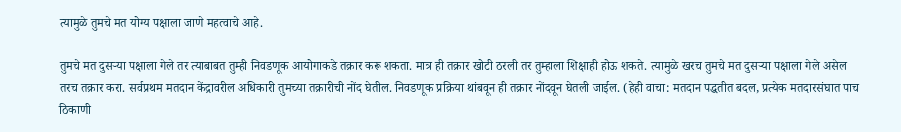त्यामुळे तुमचे मत योग्य पक्षाला जाणे महत्वाचे आहे.

तुमचे मत दुसऱ्या पक्षाला गेले तर त्याबाबत तुम्ही निवडणूक आयोगाकडे तक्रार करू शकता. मात्र ही तक्रार खोटी ठरली तर तुम्हाला शिक्षाही होऊ शकते. त्यामुळे खरच तुमचे मत दुसऱ्या पक्षाला गेले असेल तरच तक्रार करा. सर्वप्रथम मतदान केंद्रावरील अधिकारी तुमच्या तक्रारीची नोंद घेतील. निवडणूक प्रक्रिया थांबवून ही तक्रार नोंदवून घेतली जाईल. (हेही वाचा: मतदान पद्धतीत बदल, प्रत्येक मतदारसंघात पाच ठिकाणी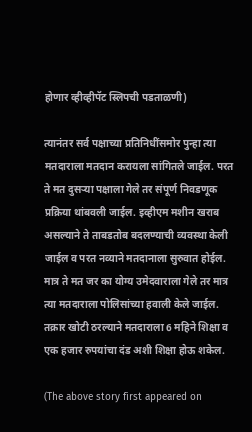होणार व्हीव्हीपॅट स्लिपची पडताळणी)

त्यानंतर सर्व पक्षाच्या प्रतिनिधींसमोर पुन्हा त्या मतदाराला मतदान करायला सांगितले जाईल. परत ते मत दुसऱ्या पक्षाला गेले तर संपूर्ण निवडणूक प्रक्रिया थांबवली जाईल. इव्हीएम मशीन खराब असल्याने ते ताबडतोब बदलण्याची व्यवस्था केली जाईल व परत नव्याने मतदानाला सुरुवात होईल. मात्र ते मत जर का योग्य उमेदवाराला गेले तर मात्र त्या मतदाराला पोलिसांच्या हवाली केले जाईल. तक्रार खोटी ठरल्याने मतदाराला 6 महिने शिक्षा व एक हजार रुपयांचा दंड अशी शिक्षा होऊ शकेल.

(The above story first appeared on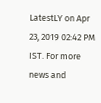LatestLY on Apr 23, 2019 02:42 PM IST. For more news and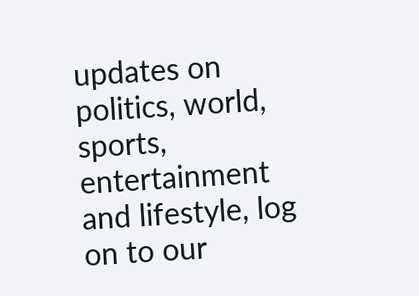updates on politics, world, sports, entertainment and lifestyle, log on to our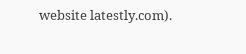website latestly.com).